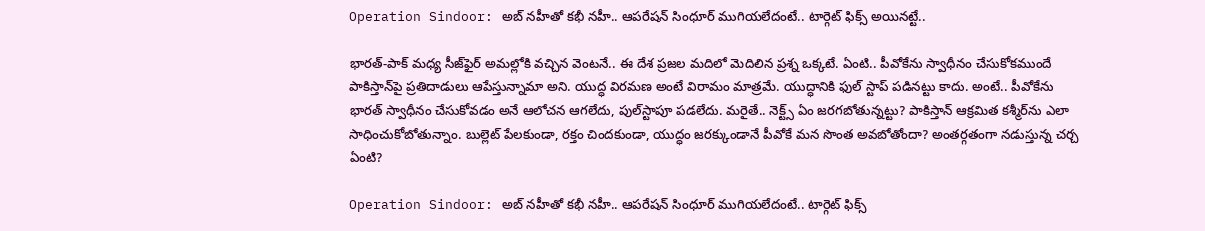Operation Sindoor: అబ్ నహీతో కభీ నహీ.. ఆపరేషన్‌ సింధూర్‌ ముగియలేదంటే.. టార్గెట్ ఫిక్స్‌ అయినట్టే..

భారత్‌-పాక్‌ మధ్య సీజ్‌ఫైర్‌ అమల్లోకి వచ్చిన వెంటనే.. ఈ దేశ ప్రజల మదిలో మెదిలిన ప్రశ్న ఒక్కటే. ఏంటి.. పీవోకేను స్వాధీనం చేసుకోకముందే పాకిస్తాన్‌పై ప్రతిదాడులు ఆపేస్తున్నామా అని. యుద్ధ విరమణ అంటే విరామం మాత్రమే. యుద్ధానికి ఫుల్ స్టాప్ పడినట్టు కాదు. అంటే.. పీవోకేను భారత్‌ స్వాధీనం చేసుకోవడం అనే ఆలోచన ఆగలేదు, పుల్‌స్టాపూ పడలేదు. మరైతే.. నెక్ట్స్‌ ఏం జరగబోతున్నట్టు? పాకిస్తాన్‌ ఆక్రమిత కశ్మీర్‌ను ఎలా సాధించుకోబోతున్నాం. బుల్లెట్‌ పేలకుండా, రక్తం చిందకుండా, యుద్ధం జరక్కుండానే పీవోకే మన సొంత అవబోతోందా? అంతర్గతంగా నడుస్తున్న చర్చ ఏంటి?

Operation Sindoor: అబ్ నహీతో కభీ నహీ.. ఆపరేషన్‌ సింధూర్‌ ముగియలేదంటే.. టార్గెట్ ఫిక్స్‌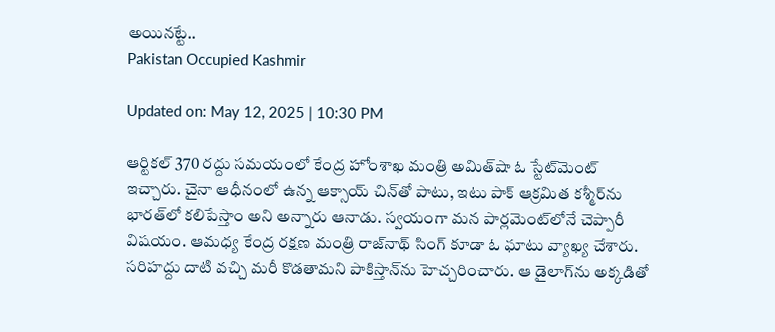అయినట్టే..
Pakistan Occupied Kashmir

Updated on: May 12, 2025 | 10:30 PM

ఆర్టికల్ 370 రద్దు సమయంలో కేంద్ర హోంశాఖ మంత్రి అమిత్‌షా ఓ స్టేట్‌మెంట్ ఇచ్చారు. చైనా ఆధీనంలో ఉన్న ఆక్సాయ్ చిన్‌తో పాటు, ఇటు పాక్‌ ఆక్రమిత కశ్మీర్‌ను భారత్‌లో కలిపేస్తాం అని అన్నారు ఆనాడు. స్వయంగా మన పార్లమెంట్‌లోనే చెప్పారీ విషయం. ఆమధ్య కేంద్ర రక్షణ మంత్రి రాజ్‌నాథ్ సింగ్ కూడా ఓ ఘాటు వ్యాఖ్య చేశారు. సరిహద్దు దాటి వచ్చి మరీ కొడతామని పాకిస్తాన్‌ను హెచ్చరించారు. ఆ డైలాగ్‌ను అక్కడితో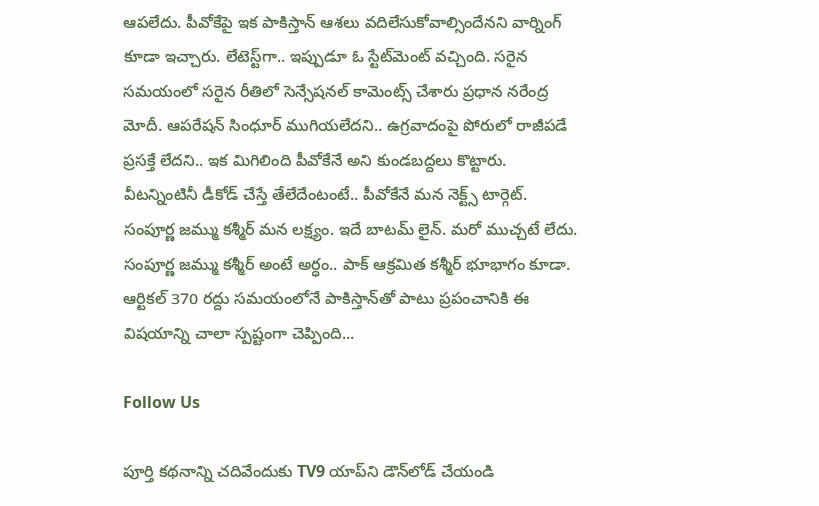ఆపలేదు. పీవోకేపై ఇక పాకిస్తాన్‌ ఆశలు వదిలేసుకోవాల్సిందేనని వార్నింగ్‌ కూడా ఇచ్చారు. లేటెస్ట్‌గా.. ఇప్పుడూ ఓ స్టేట్‌మెంట్‌ వచ్చింది. సరైన సమయంలో సరైన రీతిలో సెన్సేషనల్‌ కామెంట్స్‌ చేశారు ప్రధాన నరేంద్ర మోదీ. ఆపరేషన్ సింధూర్ ముగియలేదని.. ఉగ్రవాదంపై పోరులో రాజీపడే ప్రసక్తే లేదని.. ఇక మిగిలింది పీవోకేనే అని కుండబద్దలు కొట్టారు. వీటన్నింటినీ డీకోడ్‌ చేస్తే తేలేదేంటంటే.. పీవోకేనే మన నెక్ట్స్‌ టార్గెట్‌. సంపూర్ణ జమ్ము కశ్మీర్‌ మన లక్ష్యం. ఇదే బాటమ్‌ లైన్. మరో ముచ్చటే లేదు. సంపూర్ణ జమ్ము కశ్మీర్‌ అంటే అర్ధం.. పాక్‌ ఆక్రమిత కశ్మీర్‌ భూభాగం కూడా. ఆర్టికల్‌ 370 రద్దు సమయంలోనే పాకిస్తాన్‌తో పాటు ప్రపంచానికి ఈ విషయాన్ని చాలా స్పష్టంగా చెప్పింది...

Follow Us

పూర్తి కథనాన్ని చదివేందుకు TV9 యాప్‌ని డౌన్‌లోడ్ చేయండి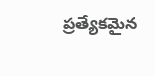ప్రత్యేకమైన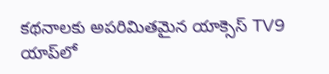కథనాలకు అపరిమితమైన యాక్సెస్ TV9 యాప్‌లో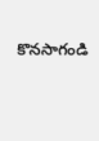కొనసాగండి